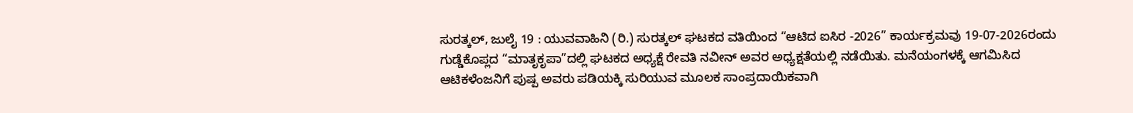ಸುರತ್ಕಲ್, ಜುಲೈ 19 : ಯುವವಾಹಿನಿ (ರಿ.) ಸುರತ್ಕಲ್ ಘಟಕದ ವತಿಯಿಂದ “ಆಟಿದ ಐಸಿರ -2026” ಕಾರ್ಯಕ್ರಮವು 19-07-2026ರಂದು ಗುಡ್ಡೆಕೊಪ್ಲದ “ಮಾತೃಕೃಪಾ”ದಲ್ಲಿ ಘಟಕದ ಅಧ್ಯಕ್ಷೆ ರೇವತಿ ನವೀನ್ ಅವರ ಅಧ್ಯಕ್ಷತೆಯಲ್ಲಿ ನಡೆಯಿತು. ಮನೆಯಂಗಳಕ್ಕೆ ಆಗಮಿಸಿದ ಆಟಿಕಳೆಂಜನಿಗೆ ಪುಷ್ಪ ಅವರು ಪಡಿಯಕ್ಕಿ ಸುರಿಯುವ ಮೂಲಕ ಸಾಂಪ್ರದಾಯಿಕವಾಗಿ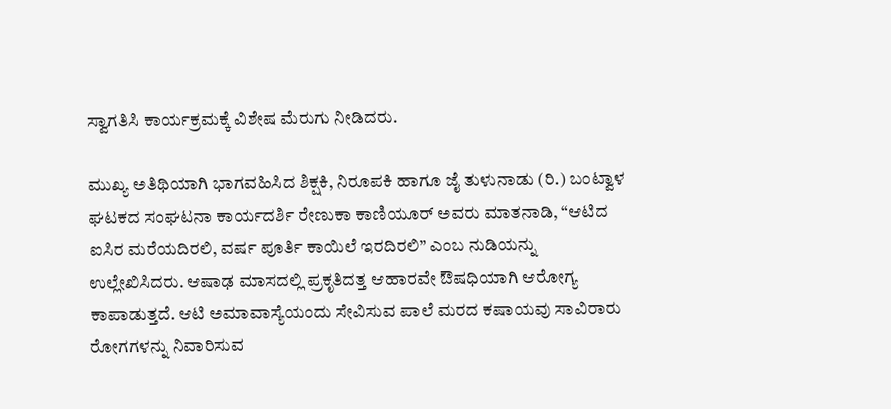ಸ್ವಾಗತಿಸಿ ಕಾರ್ಯಕ್ರಮಕ್ಕೆ ವಿಶೇಷ ಮೆರುಗು ನೀಡಿದರು.

ಮುಖ್ಯ ಅತಿಥಿಯಾಗಿ ಭಾಗವಹಿಸಿದ ಶಿಕ್ಷಕಿ, ನಿರೂಪಕಿ ಹಾಗೂ ಜೈ ತುಳುನಾಡು (ರಿ.) ಬಂಟ್ವಾಳ ಘಟಕದ ಸಂಘಟನಾ ಕಾರ್ಯದರ್ಶಿ ರೇಣುಕಾ ಕಾಣಿಯೂರ್ ಅವರು ಮಾತನಾಡಿ, “ಆಟಿದ ಐಸಿರ ಮರೆಯದಿರಲಿ, ವರ್ಷ ಪೂರ್ತಿ ಕಾಯಿಲೆ ಇರದಿರಲಿ” ಎಂಬ ನುಡಿಯನ್ನು ಉಲ್ಲೇಖಿಸಿದರು. ಆಷಾಢ ಮಾಸದಲ್ಲಿ ಪ್ರಕೃತಿದತ್ತ ಆಹಾರವೇ ಔಷಧಿಯಾಗಿ ಆರೋಗ್ಯ ಕಾಪಾಡುತ್ತದೆ. ಆಟಿ ಅಮಾವಾಸ್ಯೆಯಂದು ಸೇವಿಸುವ ಪಾಲೆ ಮರದ ಕಷಾಯವು ಸಾವಿರಾರು ರೋಗಗಳನ್ನು ನಿವಾರಿಸುವ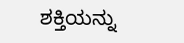ಶಕ್ತಿಯನ್ನು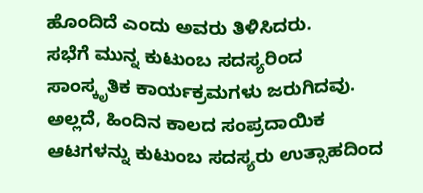ಹೊಂದಿದೆ ಎಂದು ಅವರು ತಿಳಿಸಿದರು.
ಸಭೆಗೆ ಮುನ್ನ ಕುಟುಂಬ ಸದಸ್ಯರಿಂದ ಸಾಂಸ್ಕೃತಿಕ ಕಾರ್ಯಕ್ರಮಗಳು ಜರುಗಿದವು. ಅಲ್ಲದೆ, ಹಿಂದಿನ ಕಾಲದ ಸಂಪ್ರದಾಯಿಕ ಆಟಗಳನ್ನು ಕುಟುಂಬ ಸದಸ್ಯರು ಉತ್ಸಾಹದಿಂದ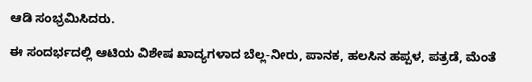ಆಡಿ ಸಂಭ್ರಮಿಸಿದರು.

ಈ ಸಂದರ್ಭದಲ್ಲಿ ಆಟಿಯ ವಿಶೇಷ ಖಾದ್ಯಗಳಾದ ಬೆಲ್ಲ-ನೀರು, ಪಾನಕ, ಹಲಸಿನ ಹಪ್ಪಳ, ಪತ್ರಡೆ, ಮೆಂತೆ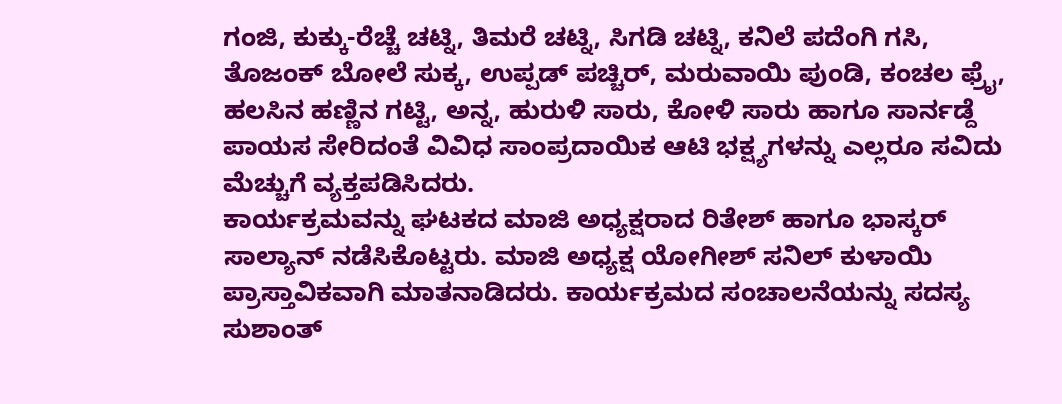ಗಂಜಿ, ಕುಕ್ಕು-ರೆಚ್ಚೆ ಚಟ್ನಿ, ತಿಮರೆ ಚಟ್ನಿ, ಸಿಗಡಿ ಚಟ್ನಿ, ಕನಿಲೆ ಪದೆಂಗಿ ಗಸಿ, ತೊಜಂಕ್ ಬೋಲೆ ಸುಕ್ಕ, ಉಪ್ಪಡ್ ಪಚ್ಚಿರ್, ಮರುವಾಯಿ ಪುಂಡಿ, ಕಂಚಲ ಫ್ರೈ, ಹಲಸಿನ ಹಣ್ಣಿನ ಗಟ್ಟಿ, ಅನ್ನ, ಹುರುಳಿ ಸಾರು, ಕೋಳಿ ಸಾರು ಹಾಗೂ ಸಾರ್ನಡ್ದೆ ಪಾಯಸ ಸೇರಿದಂತೆ ವಿವಿಧ ಸಾಂಪ್ರದಾಯಿಕ ಆಟಿ ಭಕ್ಷ್ಯಗಳನ್ನು ಎಲ್ಲರೂ ಸವಿದು ಮೆಚ್ಚುಗೆ ವ್ಯಕ್ತಪಡಿಸಿದರು.
ಕಾರ್ಯಕ್ರಮವನ್ನು ಘಟಕದ ಮಾಜಿ ಅಧ್ಯಕ್ಷರಾದ ರಿತೇಶ್ ಹಾಗೂ ಭಾಸ್ಕರ್ ಸಾಲ್ಯಾನ್ ನಡೆಸಿಕೊಟ್ಟರು. ಮಾಜಿ ಅಧ್ಯಕ್ಷ ಯೋಗೀಶ್ ಸನಿಲ್ ಕುಳಾಯಿ ಪ್ರಾಸ್ತಾವಿಕವಾಗಿ ಮಾತನಾಡಿದರು. ಕಾರ್ಯಕ್ರಮದ ಸಂಚಾಲನೆಯನ್ನು ಸದಸ್ಯ ಸುಶಾಂತ್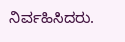ನಿರ್ವಹಿಸಿದರು.